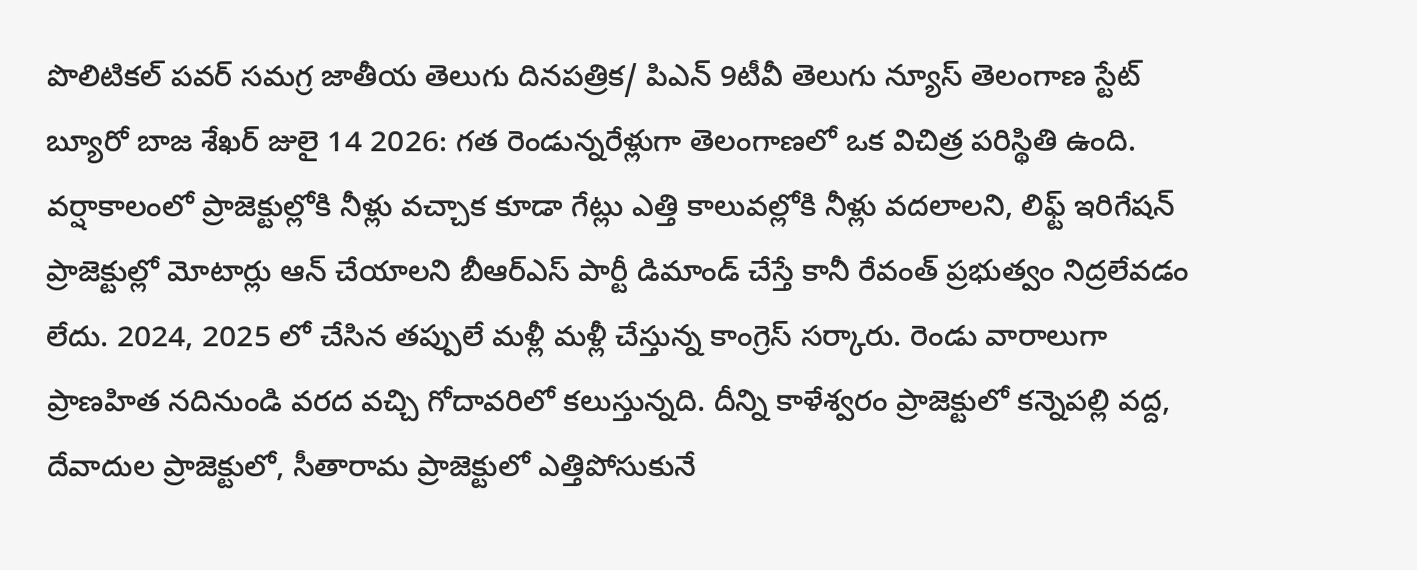పొలిటికల్ పవర్ సమగ్ర జాతీయ తెలుగు దినపత్రిక/ పిఎన్ 9టీవీ తెలుగు న్యూస్ తెలంగాణ స్టేట్ బ్యూరో బాజ శేఖర్ జులై 14 2026: గత రెండున్నరేళ్లుగా తెలంగాణలో ఒక విచిత్ర పరిస్థితి ఉంది.
వర్షాకాలంలో ప్రాజెక్టుల్లోకి నీళ్లు వచ్చాక కూడా గేట్లు ఎత్తి కాలువల్లోకి నీళ్లు వదలాలని, లిఫ్ట్ ఇరిగేషన్ ప్రాజెక్టుల్లో మోటార్లు ఆన్ చేయాలని బీఆర్ఎస్ పార్టీ డిమాండ్ చేస్తే కానీ రేవంత్ ప్రభుత్వం నిద్రలేవడం లేదు. 2024, 2025 లో చేసిన తప్పులే మళ్లీ మళ్లీ చేస్తున్న కాంగ్రెస్ సర్కారు. రెండు వారాలుగా ప్రాణహిత నదినుండి వరద వచ్చి గోదావరిలో కలుస్తున్నది. దీన్ని కాళేశ్వరం ప్రాజెక్టులో కన్నెపల్లి వద్ద, దేవాదుల ప్రాజెక్టులో, సీతారామ ప్రాజెక్టులో ఎత్తిపోసుకునే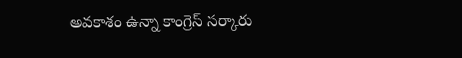అవకాశం ఉన్నా కాంగ్రెస్ సర్కారు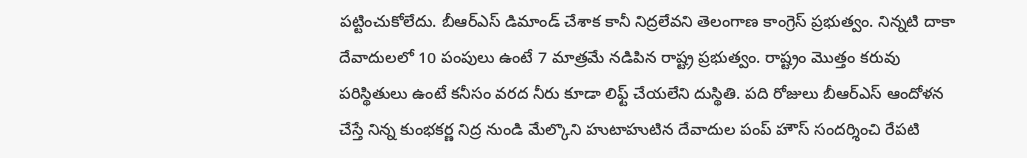పట్టించుకోలేదు. బీఆర్ఎస్ డిమాండ్ చేశాక కానీ నిద్రలేవని తెలంగాణ కాంగ్రెస్ ప్రభుత్వం. నిన్నటి దాకా దేవాదులలో 10 పంపులు ఉంటే 7 మాత్రమే నడిపిన రాష్ట్ర ప్రభుత్వం. రాష్ట్రం మొత్తం కరువు పరిస్థితులు ఉంటే కనీసం వరద నీరు కూడా లిఫ్ట్ చేయలేని దుస్థితి. పది రోజులు బీఆర్ఎస్ ఆందోళన చేస్తే నిన్న కుంభకర్ణ నిద్ర నుండి మేల్కొని హుటాహుటిన దేవాదుల పంప్ హౌస్ సందర్శించి రేపటి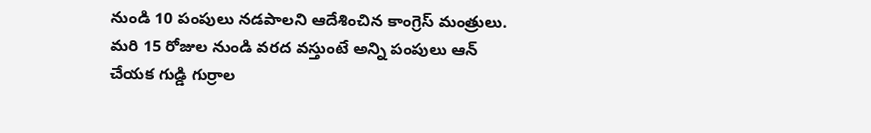నుండి 10 పంపులు నడపాలని ఆదేశించిన కాంగ్రెస్ మంత్రులు. మరి 15 రోజుల నుండి వరద వస్తుంటే అన్ని పంపులు ఆన్ చేయక గుడ్డి గుర్రాల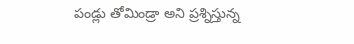పండ్లు తోమిండ్రా అని ప్రశ్నిస్తున్న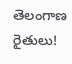తెలంగాణ రైతులు!